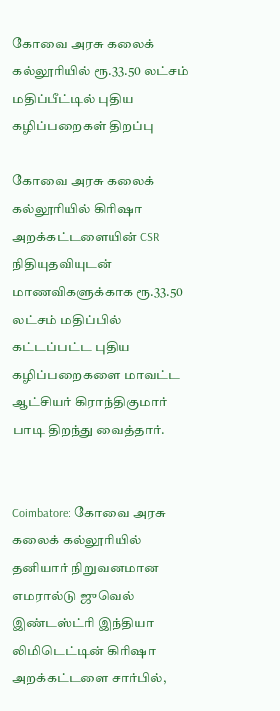கோவை அரசு கலைக் கல்லூரியில் ரூ.33.50 லட்சம் மதிப்பீட்டில் புதிய கழிப்பறைகள் திறப்பு

கோவை அரசு கலைக் கல்லூரியில் கிரிஷா அறக்கட்டளையின் CSR நிதியுதவியுடன் மாணவிகளுக்காக ரூ.33.50 லட்சம் மதிப்பில் கட்டப்பட்ட புதிய கழிப்பறைகளை மாவட்ட ஆட்சியர் கிராந்திகுமார் பாடி திறந்து வைத்தார்.


Coimbatore: கோவை அரசு கலைக் கல்லூரியில் தனியார் நிறுவனமான எமரால்டு ஜுவெல் இண்டஸ்ட்ரி இந்தியா லிமிடெட்டின் கிரிஷா அறக்கட்டளை சார்பில்,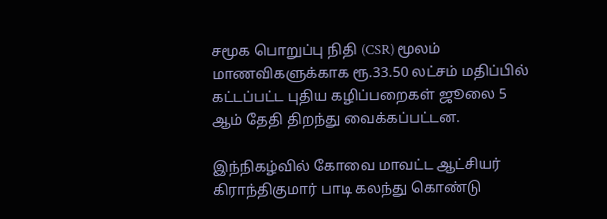சமூக பொறுப்பு நிதி (CSR) மூலம் மாணவிகளுக்காக ரூ.33.50 லட்சம் மதிப்பில் கட்டப்பட்ட புதிய கழிப்பறைகள் ஜூலை 5 ஆம் தேதி திறந்து வைக்கப்பட்டன.

இந்நிகழ்வில் கோவை மாவட்ட ஆட்சியர் கிராந்திகுமார் பாடி கலந்து கொண்டு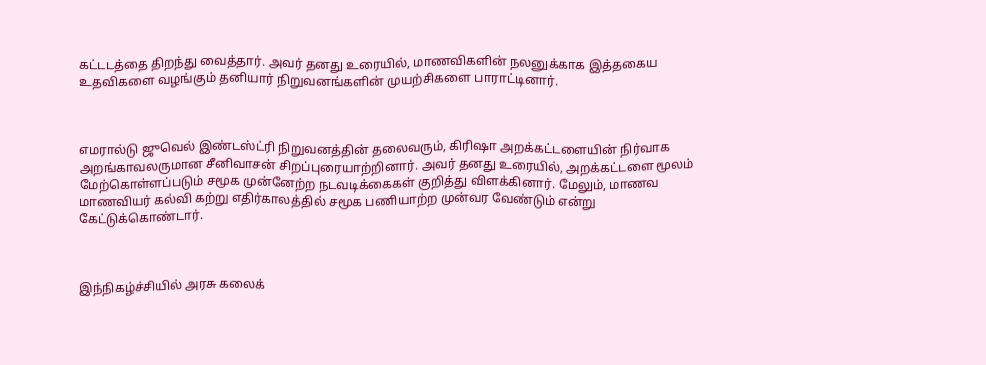கட்டடத்தை திறந்து வைத்தார். அவர் தனது உரையில், மாணவிகளின் நலனுக்காக இத்தகைய உதவிகளை வழங்கும் தனியார் நிறுவனங்களின் முயற்சிகளை பாராட்டினார்.



எமரால்டு ஜுவெல் இண்டஸ்ட்ரி நிறுவனத்தின் தலைவரும், கிரிஷா அறக்கட்டளையின் நிர்வாக அறங்காவலருமான சீனிவாசன் சிறப்புரையாற்றினார். அவர் தனது உரையில், அறக்கட்டளை மூலம் மேற்கொள்ளப்படும் சமூக முன்னேற்ற நடவடிக்கைகள் குறித்து விளக்கினார். மேலும், மாணவ மாணவியர் கல்வி கற்று எதிர்காலத்தில் சமூக பணியாற்ற முன்வர வேண்டும் என்று கேட்டுக்கொண்டார்.



இந்நிகழ்ச்சியில் அரசு கலைக்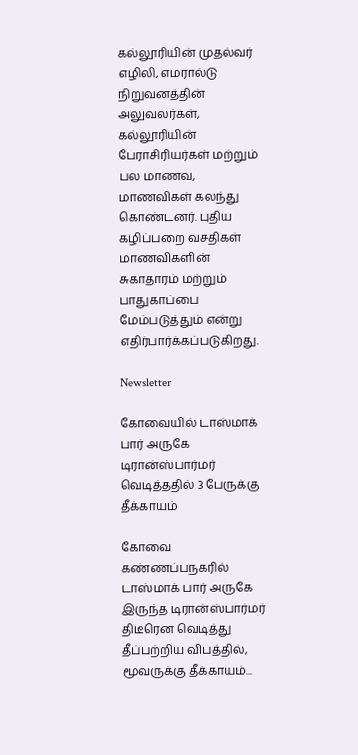கல்லூரியின் முதல்வர் எழிலி, எமரால்டு நிறுவனத்தின் அலுவலர்கள், கல்லூரியின் பேராசிரியர்கள் மற்றும் பல மாணவ, மாணவிகள் கலந்து கொண்டனர். புதிய கழிப்பறை வசதிகள் மாணவிகளின் சுகாதாரம் மற்றும் பாதுகாப்பை மேம்படுத்தும் என்று எதிர்பார்க்கப்படுகிறது.

Newsletter

கோவையில் டாஸ்மாக் பார் அருகே டிரான்ஸ்பார்மர் வெடித்ததில் 3 பேருக்கு தீக்காயம்

கோவை கண்ணப்பநகரில் டாஸ்மாக் பார் அருகே இருந்த டிரான்ஸ்பார்மர் திடீரென வெடித்து தீப்பற்றிய விபத்தில், மூவருக்கு தீக்காயம்...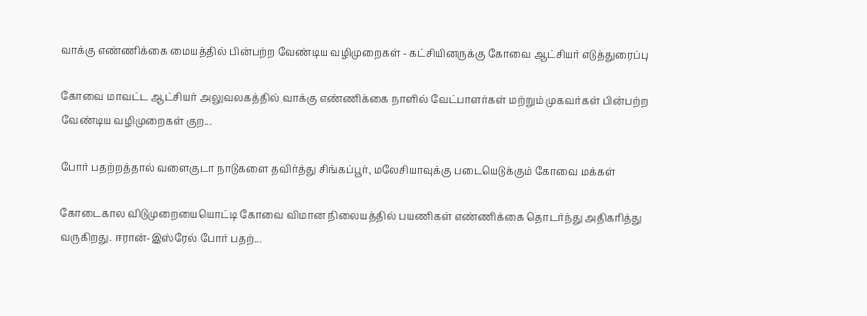வாக்கு எண்ணிக்கை மையத்தில் பின்பற்ற வேண்டிய வழிமுறைகள் - கட்சியினருக்கு கோவை ஆட்சியர் எடுத்துரைப்பு

கோவை மாவட்ட ஆட்சியர் அலுவலகத்தில் வாக்கு எண்ணிக்கை நாளில் வேட்பாளர்கள் மற்றும் முகவர்கள் பின்பற்ற வேண்டிய வழிமுறைகள் குற...

போர் பதற்றத்தால் வளைகுடா நாடுகளை தவிர்த்து சிங்கப்பூர், மலேசியாவுக்கு படையெடுக்கும் கோவை மக்கள்

கோடைகால விடுமுறையையொட்டி கோவை விமான நிலையத்தில் பயணிகள் எண்ணிக்கை தொடர்ந்து அதிகரித்து வருகிறது. ஈரான்-இஸ்ரேல் போர் பதற்...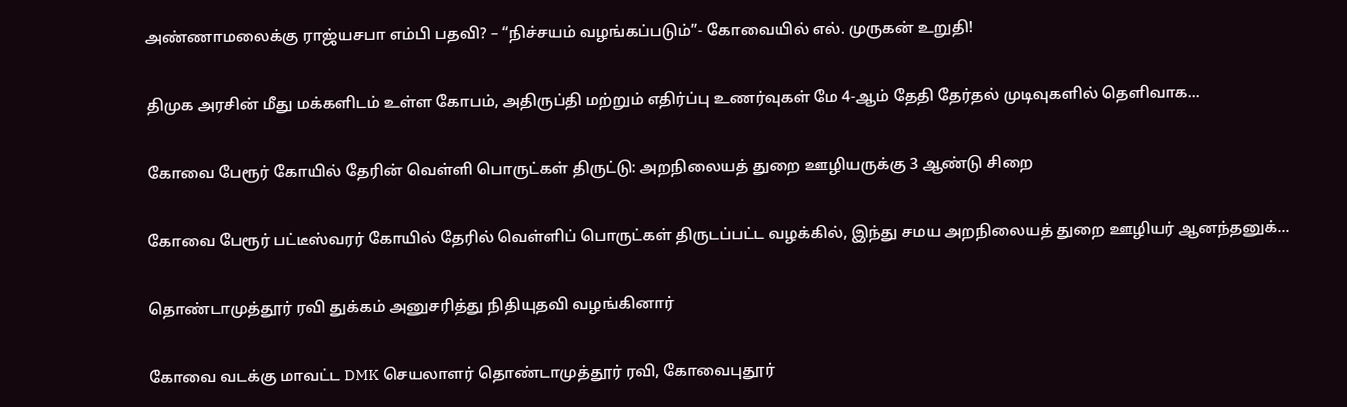அண்ணாமலைக்கு ராஜ்யசபா எம்பி பதவி? – “நிச்சயம் வழங்கப்படும்”- கோவையில் எல். முருகன் உறுதி!

திமுக அரசின் மீது மக்களிடம் உள்ள கோபம், அதிருப்தி மற்றும் எதிர்ப்பு உணர்வுகள் மே 4-ஆம் தேதி தேர்தல் முடிவுகளில் தெளிவாக...

கோவை பேரூர் கோயில் தேரின் வெள்ளி பொருட்கள் திருட்டு: அறநிலையத் துறை ஊழியருக்கு 3 ஆண்டு சிறை

கோவை பேரூர் பட்டீஸ்வரர் கோயில் தேரில் வெள்ளிப் பொருட்கள் திருடப்பட்ட வழக்கில், இந்து சமய அறநிலையத் துறை ஊழியர் ஆனந்தனுக்...

தொண்டாமுத்தூர் ரவி துக்கம் அனுசரித்து நிதியுதவி வழங்கினார்

கோவை வடக்கு மாவட்ட DMK செயலாளர் தொண்டாமுத்தூர் ரவி, கோவைபுதூர்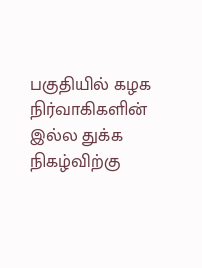பகுதியில் கழக நிர்வாகிகளின் இல்ல துக்க நிகழ்விற்கு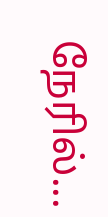நேரில்...